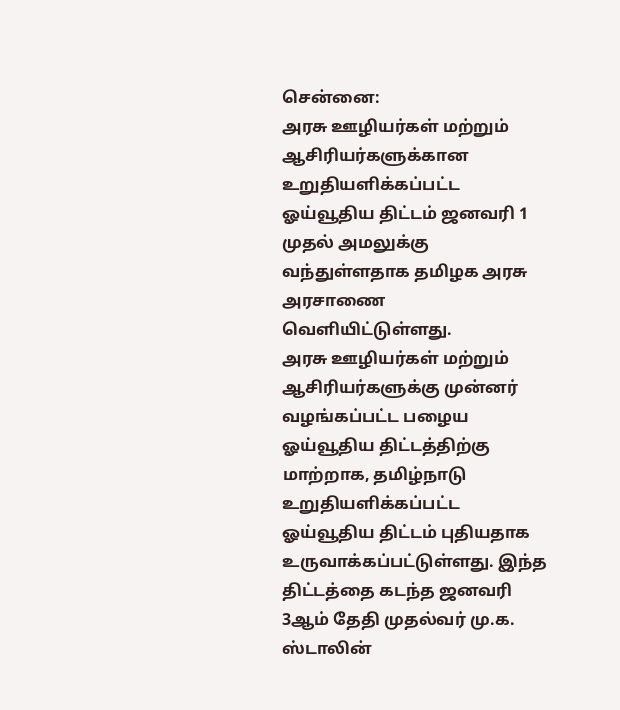சென்னை:
அரசு ஊழியர்கள் மற்றும் ஆசிரியர்களுக்கான உறுதியளிக்கப்பட்ட ஓய்வூதிய திட்டம் ஜனவரி 1 முதல் அமலுக்கு வந்துள்ளதாக தமிழக அரசு அரசாணை வெளியிட்டுள்ளது.
அரசு ஊழியர்கள் மற்றும் ஆசிரியர்களுக்கு முன்னர் வழங்கப்பட்ட பழைய ஓய்வூதிய திட்டத்திற்கு மாற்றாக, தமிழ்நாடு உறுதியளிக்கப்பட்ட ஓய்வூதிய திட்டம் புதியதாக உருவாக்கப்பட்டுள்ளது. இந்த திட்டத்தை கடந்த ஜனவரி 3ஆம் தேதி முதல்வர் மு.க. ஸ்டாலின்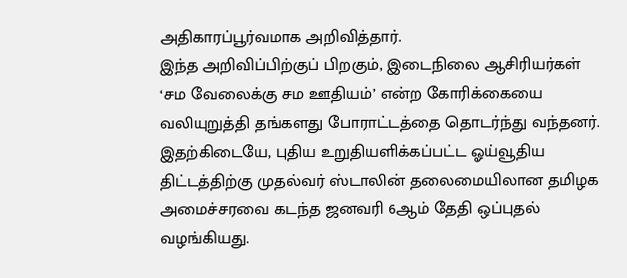அதிகாரப்பூர்வமாக அறிவித்தார்.
இந்த அறிவிப்பிற்குப் பிறகும், இடைநிலை ஆசிரியர்கள் ‘சம வேலைக்கு சம ஊதியம்’ என்ற கோரிக்கையை வலியுறுத்தி தங்களது போராட்டத்தை தொடர்ந்து வந்தனர். இதற்கிடையே, புதிய உறுதியளிக்கப்பட்ட ஓய்வூதிய திட்டத்திற்கு முதல்வர் ஸ்டாலின் தலைமையிலான தமிழக அமைச்சரவை கடந்த ஜனவரி 6ஆம் தேதி ஒப்புதல் வழங்கியது.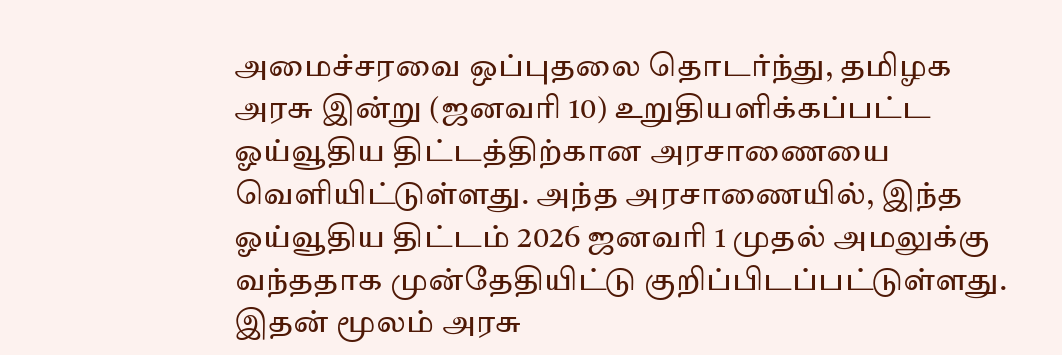அமைச்சரவை ஒப்புதலை தொடர்ந்து, தமிழக அரசு இன்று (ஜனவரி 10) உறுதியளிக்கப்பட்ட ஓய்வூதிய திட்டத்திற்கான அரசாணையை வெளியிட்டுள்ளது. அந்த அரசாணையில், இந்த ஓய்வூதிய திட்டம் 2026 ஜனவரி 1 முதல் அமலுக்கு வந்ததாக முன்தேதியிட்டு குறிப்பிடப்பட்டுள்ளது.
இதன் மூலம் அரசு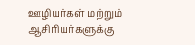ஊழியர்கள் மற்றும் ஆசிரியர்களுக்கு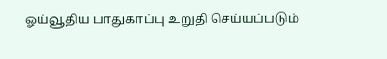ஓய்வூதிய பாதுகாப்பு உறுதி செய்யப்படும்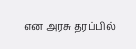என அரசு தரப்பில்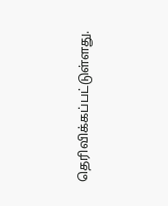தெரிவிக்கப்பட்டுள்ளது.